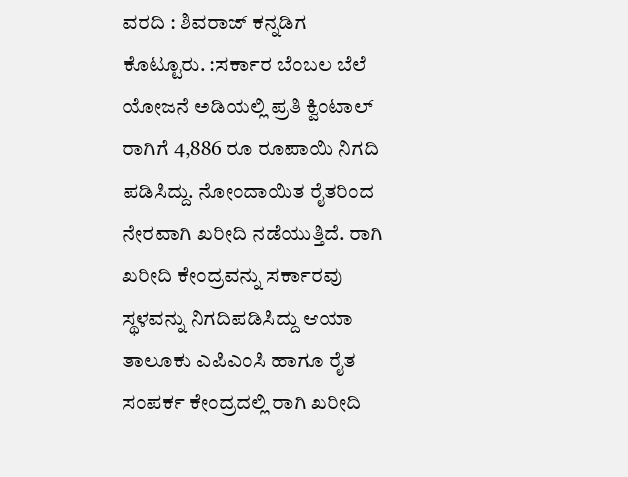ವರದಿ : ಶಿವರಾಜ್ ಕನ್ನಡಿಗ
ಕೊಟ್ಟೂರು. :ಸರ್ಕಾರ ಬೆಂಬಲ ಬೆಲೆ ಯೋಜನೆ ಅಡಿಯಲ್ಲಿ ಪ್ರತಿ ಕ್ವಿಂಟಾಲ್ ರಾಗಿಗೆ 4,886 ರೂ ರೂಪಾಯಿ ನಿಗದಿ ಪಡಿಸಿದ್ದು. ನೋಂದಾಯಿತ ರೈತರಿಂದ ನೇರವಾಗಿ ಖರೀದಿ ನಡೆಯುತ್ತಿದೆ. ರಾಗಿ ಖರೀದಿ ಕೇಂದ್ರವನ್ನು ಸರ್ಕಾರವು ಸ್ಥಳವನ್ನು ನಿಗದಿಪಡಿಸಿದ್ದು ಆಯಾ ತಾಲೂಕು ಎಪಿಎಂಸಿ ಹಾಗೂ ರೈತ ಸಂಪರ್ಕ ಕೇಂದ್ರದಲ್ಲಿ ರಾಗಿ ಖರೀದಿ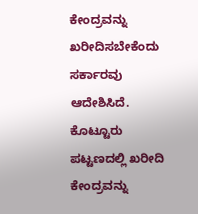ಕೇಂದ್ರವನ್ನು ಖರೀದಿಸಬೇಕೆಂದು ಸರ್ಕಾರವು ಆದೇಶಿಸಿದೆ.
ಕೊಟ್ಟೂರು ಪಟ್ಟಣದಲ್ಲಿ ಖರೀದಿ ಕೇಂದ್ರವನ್ನು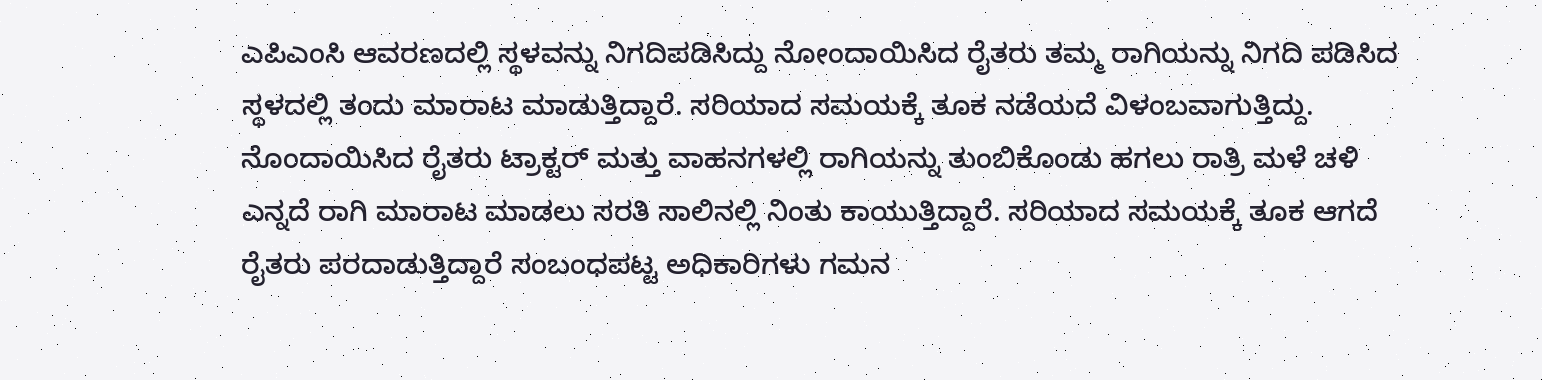ಎಪಿಎಂಸಿ ಆವರಣದಲ್ಲಿ ಸ್ಥಳವನ್ನು ನಿಗದಿಪಡಿಸಿದ್ದು ನೋಂದಾಯಿಸಿದ ರೈತರು ತಮ್ಮ ರಾಗಿಯನ್ನು ನಿಗದಿ ಪಡಿಸಿದ ಸ್ಥಳದಲ್ಲಿ ತಂದು ಮಾರಾಟ ಮಾಡುತ್ತಿದ್ದಾರೆ. ಸರಿಯಾದ ಸಮಯಕ್ಕೆ ತೂಕ ನಡೆಯದೆ ವಿಳಂಬವಾಗುತ್ತಿದ್ದು. ನೊಂದಾಯಿಸಿದ ರೈತರು ಟ್ರಾಕ್ಟರ್ ಮತ್ತು ವಾಹನಗಳಲ್ಲಿ ರಾಗಿಯನ್ನು ತುಂಬಿಕೊಂಡು ಹಗಲು ರಾತ್ರಿ ಮಳೆ ಚಳಿ ಎನ್ನದೆ ರಾಗಿ ಮಾರಾಟ ಮಾಡಲು ಸರತಿ ಸಾಲಿನಲ್ಲಿ ನಿಂತು ಕಾಯುತ್ತಿದ್ದಾರೆ. ಸರಿಯಾದ ಸಮಯಕ್ಕೆ ತೂಕ ಆಗದೆ ರೈತರು ಪರದಾಡುತ್ತಿದ್ದಾರೆ ಸಂಬಂಧಪಟ್ಟ ಅಧಿಕಾರಿಗಳು ಗಮನ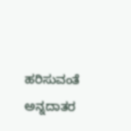ಹರಿಸುವಂತೆ ಅನ್ನದಾತರ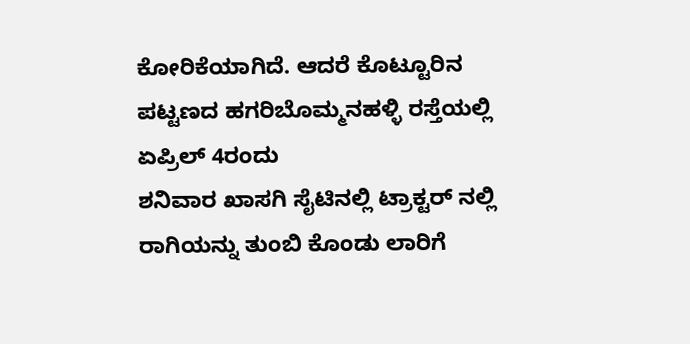ಕೋರಿಕೆಯಾಗಿದೆ. ಆದರೆ ಕೊಟ್ಟೂರಿನ ಪಟ್ಟಣದ ಹಗರಿಬೊಮ್ಮನಹಳ್ಳಿ ರಸ್ತೆಯಲ್ಲಿ ಏಪ್ರಿಲ್ 4ರಂದು
ಶನಿವಾರ ಖಾಸಗಿ ಸೈಟಿನಲ್ಲಿ ಟ್ರಾಕ್ಟರ್ ನಲ್ಲಿ ರಾಗಿಯನ್ನು ತುಂಬಿ ಕೊಂಡು ಲಾರಿಗೆ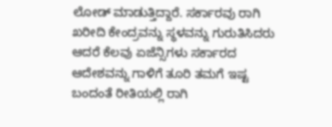ಲೋಡ್ ಮಾಡುತ್ತಿದ್ದಾರೆ. ಸರ್ಕಾರವು ರಾಗಿ ಖರೀದಿ ಕೇಂದ್ರವನ್ನು ಸ್ಥಳವನ್ನು ಗುರುತಿಸಿದರು ಆದರೆ ಕೆಲವು ಏಜೆನ್ಸಿಗಳು ಸರ್ಕಾರದ ಆದೇಶವನ್ನು ಗಾಳಿಗೆ ತೂರಿ ತಮಗೆ ಇಷ್ಟ ಬಂದಂತೆ ರೀತಿಯಲ್ಲಿ ರಾಗಿ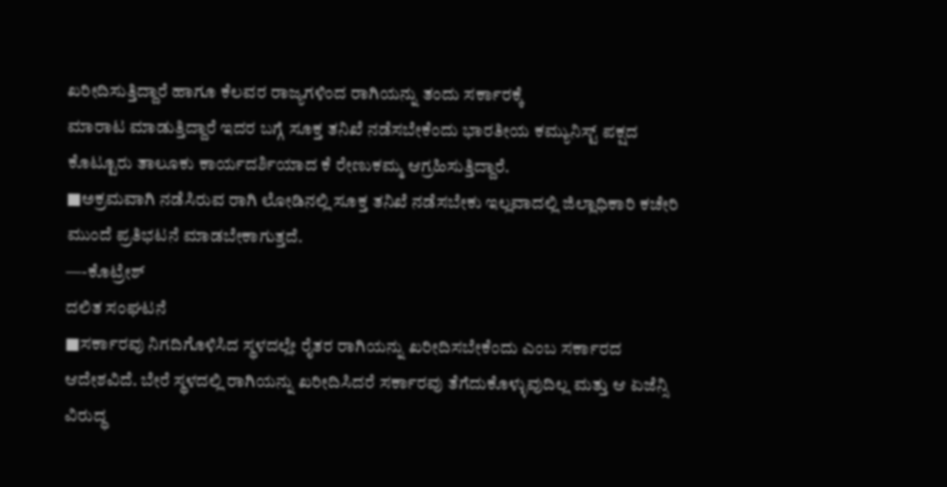ಖರೀದಿಸುತ್ತಿದ್ದಾರೆ ಹಾಗೂ ಕೆಲವರ ರಾಜ್ಯಗಳಿಂದ ರಾಗಿಯನ್ನು ತಂದು ಸರ್ಕಾರಕ್ಕೆ
ಮಾರಾಟ ಮಾಡುತ್ತಿದ್ದಾರೆ ಇದರ ಬಗ್ಗೆ ಸೂಕ್ತ ತನಿಖೆ ನಡೆಸಬೇಕೆಂದು ಭಾರತೀಯ ಕಮ್ಯುನಿಸ್ಟ್ ಪಕ್ಷದ ಕೊಟ್ಟೂರು ತಾಲೂಕು ಕಾರ್ಯದರ್ಶಿಯಾದ ಕೆ ರೇಣುಕಮ್ಮ ಆಗ್ರಹಿಸುತ್ತಿದ್ದಾರೆ.
■ಅಕ್ರಮವಾಗಿ ನಡೆಸಿರುವ ರಾಗಿ ಲೋಡಿನಲ್ಲಿ ಸೂಕ್ತ ತನಿಖೆ ನಡೆಸಬೇಕು ಇಲ್ಲವಾದಲ್ಲಿ ಜಿಲ್ಲಾಧಿಕಾರಿ ಕಚೇರಿ ಮುಂದೆ ಪ್ರತಿಭಟನೆ ಮಾಡಬೇಕಾಗುತ್ತದೆ.
—-ಕೊಟ್ರೇಶ್
ದಲಿತ ಸಂಘಟನೆ
■ಸರ್ಕಾರವು ನಿಗದಿಗೊಳಿಸಿದ ಸ್ಥಳದಲ್ಲೇ ರೈತರ ರಾಗಿಯನ್ನು ಖರೀದಿಸಬೇಕೆಂದು ಎಂಬ ಸರ್ಕಾರದ ಆದೇಶವಿದೆ. ಬೇರೆ ಸ್ಥಳದಲ್ಲಿ ರಾಗಿಯನ್ನು ಖರೀದಿಸಿದರೆ ಸರ್ಕಾರವು ತೆಗೆದುಕೊಳ್ಳುವುದಿಲ್ಲ ಮತ್ತು ಆ ಏಜೆನ್ಸಿ ವಿರುದ್ಧ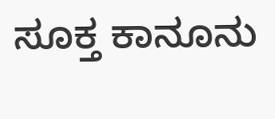ಸೂಕ್ತ ಕಾನೂನು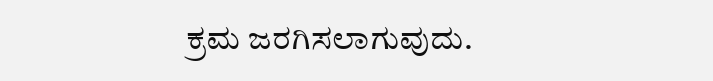ಕ್ರಮ ಜರಗಿಸಲಾಗುವುದು.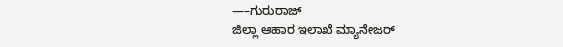—–ಗುರುರಾಜ್
ಜಿಲ್ಲಾ ಆಹಾರ ಇಲಾಖೆ ಮ್ಯಾನೇಜರ್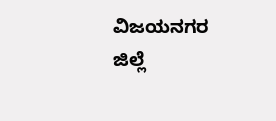ವಿಜಯನಗರ ಜಿಲ್ಲೆ